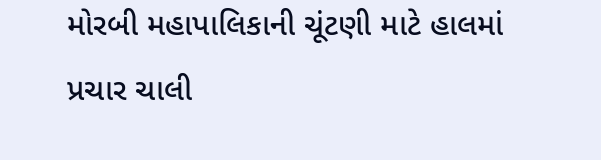મોરબી મહાપાલિકાની ચૂંટણી માટે હાલમાં પ્રચાર ચાલી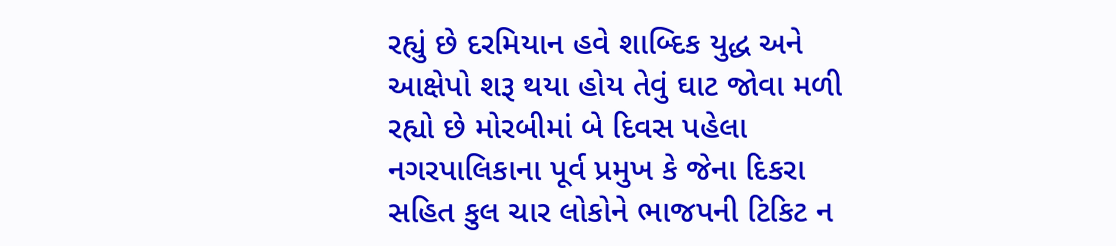રહ્યું છે દરમિયાન હવે શાબ્દિક યુદ્ધ અને આક્ષેપો શરૂ થયા હોય તેવું ઘાટ જોવા મળી રહ્યો છે મોરબીમાં બે દિવસ પહેલા નગરપાલિકાના પૂર્વ પ્રમુખ કે જેના દિકરા સહિત કુલ ચાર લોકોને ભાજપની ટિકિટ ન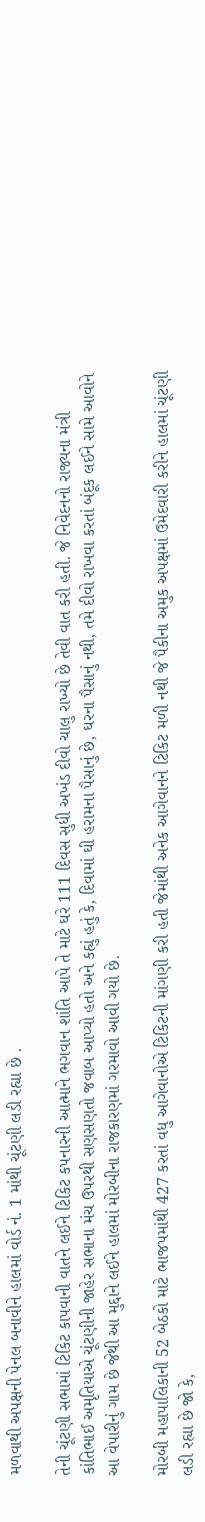મળવાથી અપક્ષની પેનલ બનાવીને હાલમાં વોર્ડ નં. 1 માંથી ચૂંટણી લડી રહ્યા છે .

તેની ચૂંટણી સભામાં ટિકિટ કાપવાની વાતને લઈને ટિકિટ કપનારની આત્માને ભગવાન શાંતિ આપે તે માટે ઘરે 111 દિવસ સુધી અખંડ દીવો ચાલુ રાખ્યો છે તેવી વાત કરી હતી. જે નિવેદનનો રાજ્યના મંત્રી કાંતિભાઈ અમૃતિયાએ ચૂંટણીની જાહેર સભાના મંચ ઉપરથી સણસણતો જવાબ આપ્યો હતો અને કહ્યું હતું કે, દિવામાં ઘી હરામના પૈસાનું છે, ઘરના પૈસાનું નથી, તમે દીવો રાખવા કરતાં બંદૂક લઈને સામે આવોને આ વેપારીનું ગામ છે જેથી આ મુદ્દાને લઈને હાલમાં મોરબીના રાજકારણમાં ગરમાવો આવી ગયો છે.

મોરબી મહાપાલિકાની 52 બેઠકો માટે ભાજપમાંથી 427 કરતાં વધુ આગેવાનોએ ટિકિટની માંગણી કરી હતી જેમાંથી અનેક આગેવાનને ટિકિટ મળી નથી જે પૈકીના અમુક અપક્ષમાં ઉમેદવારી કરીને હાલમાં ચૂંટણી લડી રહ્યા છે જો કે,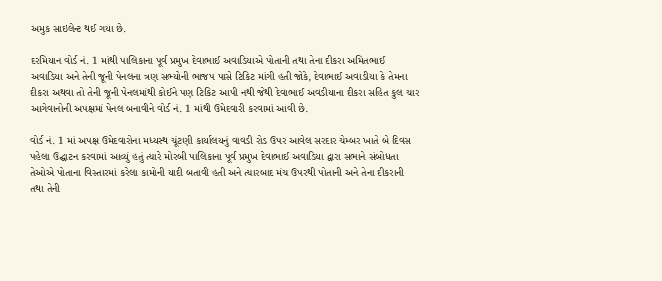અમુક સાઇલેન્ટ થઈ ગયા છે.

દરમિયાન વોર્ડ નં. 1 માંથી પાલિકાના પૂર્વ પ્રમુખ દેવાભાઈ અવાડિયાએ પોતાની તથા તેના દીકરા અમિતભાઈ અવાડિયા અને તેની જૂની પેનલના ત્રણ સભ્યોની ભાજપ પાસે ટિકિટ માંગી હતી જોકે, દેવાભાઈ અવાડીયા કે તેમના દીકરા અથવા તો તેની જૂની પેનલમાંથી કોઈને પણ ટિકિટ આપી નથી જેથી દેવાભાઈ અવડીયાના દીકરા સહિત કુલ ચાર આગેવાનોની અપક્ષમાં પેનલ બનાવીને વોર્ડ નં. 1 માંથી ઉમેદવારી કરવામાં આવી છે.

વોર્ડ નં. 1 માં અપક્ષ ઉમેદવારોના મધ્યસ્થ ચૂંટણી કાર્યાલયનું વાવડી રોડ ઉપર આવેલ સરદાર ચેમ્બર ખાતે બે દિવસ પહેલા ઉદ્ઘાટન કરવામાં આવ્યું હતું ત્યારે મોરબી પાલિકાના પૂર્વ પ્રમુખ દેવાભાઈ અવાડિયા દ્વારા સભાને સંબોધતા તેઓએ પોતાના વિસ્તારમાં કરેલા કામોની યાદી બતાવી હતી અને ત્યારબાદ મંચ ઉપરથી પોતાની અને તેના દીકરાની તથા તેની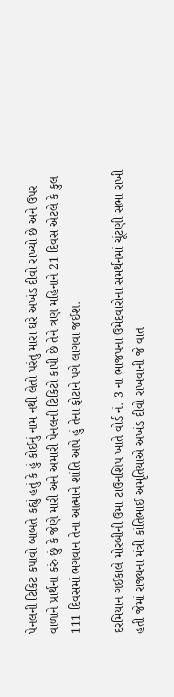પેનલની ટિકિટ કપાવો બાબતે કહ્યું હતું કે હું કોઈનું નામ નથી લેતો પરંતુ મારા ઘરે અખંડ દીવો રાખ્યો છે અને ઉપર વાળાને પ્રાર્થના કરું છું કે જેણે મારી અને અમારી પેનલની ટિકિટો કાપી છે તેને ત્રણ મહિનાને 21 દિવસ એટલે કે કુલ 111 દિવસમાં ભગવાન તેના આત્માને શાંતિ આપે હું તેના ફોટાને પગે લાગવા જઈશ.

દરમિયાન ગઈકાલે મોરબીની ઉમા ટાઉનશિપ ખાતે વોર્ડ નં. 3 ના ભાજપના ઉમેદવારોના સમર્થનમાં ચૂંટણી સભા રાખી હતી જેમાં રાજ્યના મંત્રી કાંતિભાઈ અમૃતિયાએ અખંડ દીવો રાખવાની જે વાત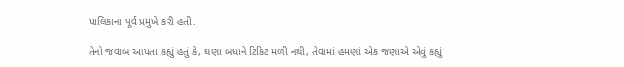પાલિકાના પૂર્વ પ્રમુખે કરી હતી.

તેનો જવાબ આપતા કહ્યું હતું કે, ઘણા બધાને ટિકિટ મળી નથી, તેવામાં હમણાં એક જણાએ એવું કહ્યું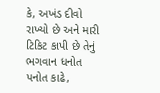કે, અખંડ દીવો રાખ્યો છે અને મારી ટિકિટ કાપી છે તેનું ભગવાન ધનોત પનોત કાઢે,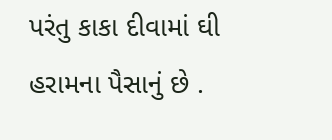પરંતુ કાકા દીવામાં ઘી હરામના પૈસાનું છે .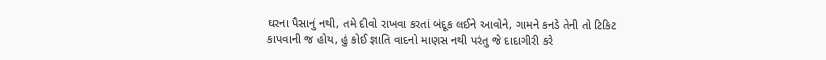ઘરના પૈસાનું નથી, તમે દીવો રાખવા કરતાં બંદૂક લઈને આવોને, ગામને કનડે તેની તો ટિકિટ કાપવાની જ હોય, હું કોઈ જ્ઞાતિ વાદનો માણસ નથી પરંતુ જે દાદાગીરી કરે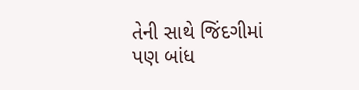તેની સાથે જિંદગીમાં પણ બાંધ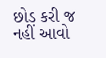છોડ કરી જ નહીં આવો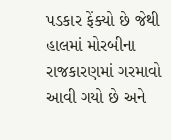પડકાર ફેંક્યો છે જેથી હાલમાં મોરબીના રાજકારણમાં ગરમાવો આવી ગયો છે અને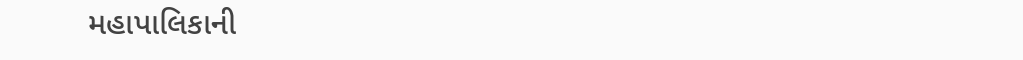મહાપાલિકાની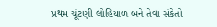પ્રથમ ચૂંટણી લોહિયાળ બને તેવા સંકેતો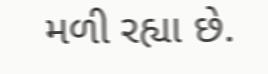મળી રહ્યા છે.